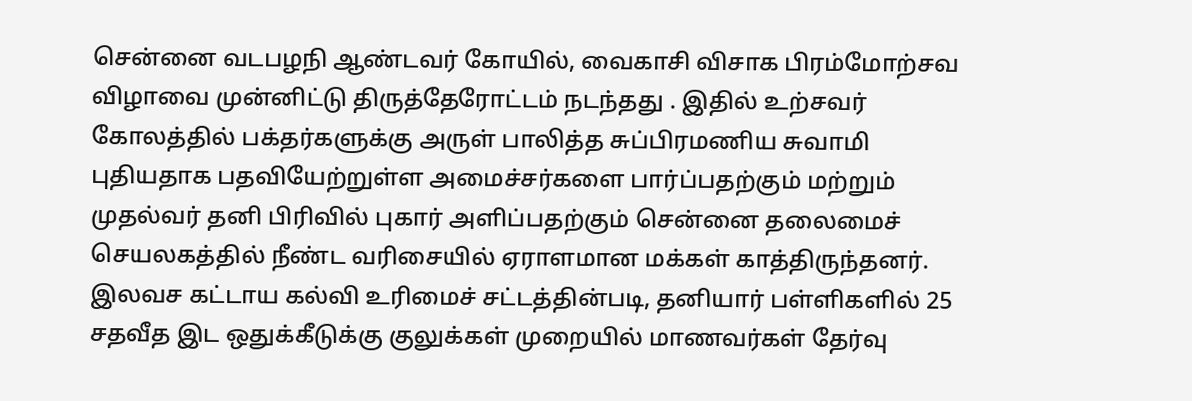சென்னை வடபழநி ஆண்டவர் கோயில், வைகாசி விசாக பிரம்மோற்சவ விழாவை முன்னிட்டு திருத்தேரோட்டம் நடந்தது . இதில் உற்சவர் கோலத்தில் பக்தர்களுக்கு அருள் பாலித்த சுப்பிரமணிய சுவாமி
புதியதாக பதவியேற்றுள்ள அமைச்சர்களை பார்ப்பதற்கும் மற்றும் முதல்வர் தனி பிரிவில் புகார் அளிப்பதற்கும் சென்னை தலைமைச் செயலகத்தில் நீண்ட வரிசையில் ஏராளமான மக்கள் காத்திருந்தனர்.
இலவச கட்டாய கல்வி உரிமைச் சட்டத்தின்படி, தனியார் பள்ளிகளில் 25 சதவீத இட ஒதுக்கீடுக்கு குலுக்கள் முறையில் மாணவர்கள் தேர்வு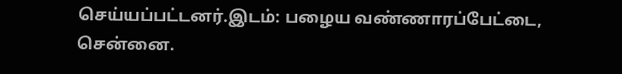செய்யப்பட்டனர்.இடம்: பழைய வண்ணாரப்பேட்டை, சென்னை.